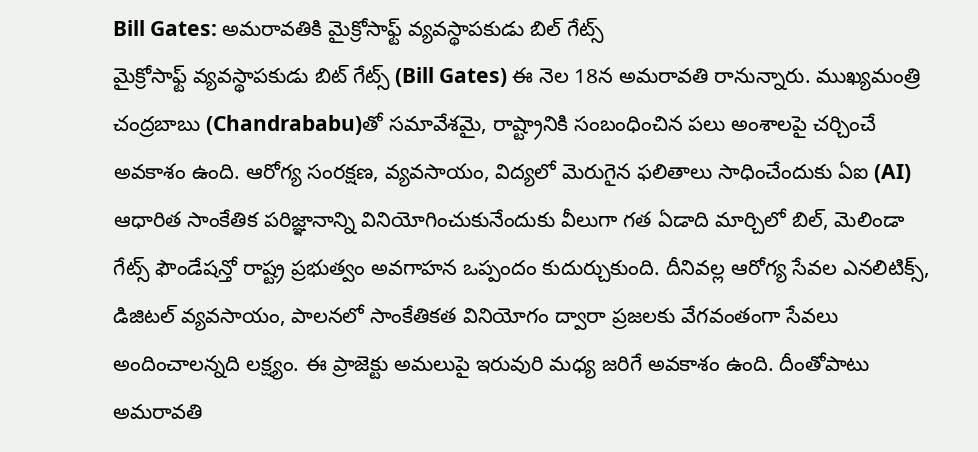Bill Gates: అమరావతికి మైక్రోసాఫ్ట్ వ్యవస్థాపకుడు బిల్ గేట్స్
మైక్రోసాఫ్ట్ వ్యవస్థాపకుడు బిట్ గేట్స్ (Bill Gates) ఈ నెల 18న అమరావతి రానున్నారు. ముఖ్యమంత్రి చంద్రబాబు (Chandrababu)తో సమావేశమై, రాష్ట్రానికి సంబంధించిన పలు అంశాలపై చర్చించే అవకాశం ఉంది. ఆరోగ్య సంరక్షణ, వ్యవసాయం, విద్యలో మెరుగైన ఫలితాలు సాధించేందుకు ఏఐ (AI) ఆధారిత సాంకేతిక పరిజ్ఞానాన్ని వినియోగించుకునేందుకు వీలుగా గత ఏడాది మార్చిలో బిల్, మెలిండా గేట్స్ ఫౌండేషన్తో రాష్ట్ర ప్రభుత్వం అవగాహన ఒప్పందం కుదుర్చుకుంది. దీనివల్ల ఆరోగ్య సేవల ఎనలిటిక్స్, డిజిటల్ వ్యవసాయం, పాలనలో సాంకేతికత వినియోగం ద్వారా ప్రజలకు వేగవంతంగా సేవలు అందించాలన్నది లక్ష్యం. ఈ ప్రాజెక్టు అమలుపై ఇరువురి మధ్య జరిగే అవకాశం ఉంది. దీంతోపాటు అమరావతి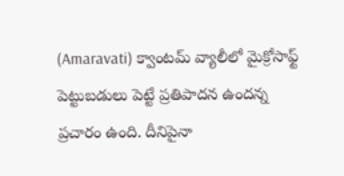(Amaravati) క్వాంటమ్ వ్యాలీలో మైక్రోసాఫ్ట్ పెట్టుబడులు పెట్టే ప్రతిపాదన ఉందన్న ప్రచారం ఉంది. దీనిపైనా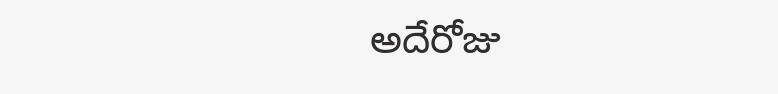అదేరోజు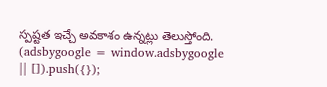స్పష్టత ఇచ్చే అవకాశం ఉన్నట్లు తెలుస్తోంది.
(adsbygoogle = window.adsbygoogle || []).push({});